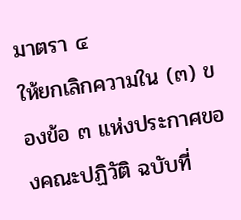มาตรา ๔
ให้ยกเลิกความใน (๓) ของข้อ ๓ แห่งประกาศของคณะปฏิวัติ ฉบับที่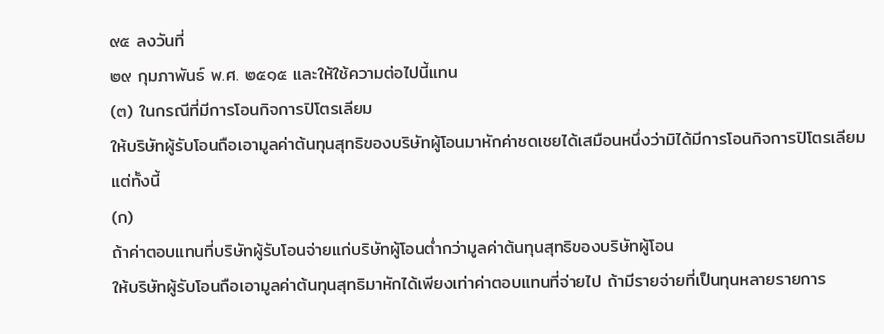๙๕ ลงวันที่
๒๙ กุมภาพันธ์ พ.ศ. ๒๕๑๕ และให้ใช้ความต่อไปนี้แทน
(๓) ในกรณีที่มีการโอนกิจการปิโตรเลียม
ให้บริษัทผู้รับโอนถือเอามูลค่าต้นทุนสุทธิของบริษัทผู้โอนมาหักค่าชดเชยได้เสมือนหนึ่งว่ามิได้มีการโอนกิจการปิโตรเลียม
แต่ทั้งนี้
(ก)
ถ้าค่าตอบแทนที่บริษัทผู้รับโอนจ่ายแก่บริษัทผู้โอนต่ำกว่ามูลค่าต้นทุนสุทธิของบริษัทผู้โอน
ให้บริษัทผู้รับโอนถือเอามูลค่าต้นทุนสุทธิมาหักได้เพียงเท่าค่าตอบแทนที่จ่ายไป ถ้ามีรายจ่ายที่เป็นทุนหลายรายการ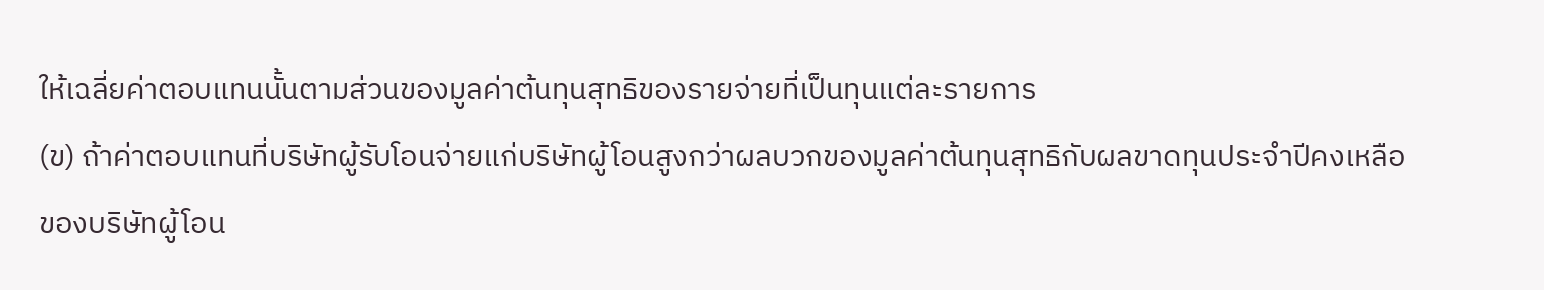ให้เฉลี่ยค่าตอบแทนนั้นตามส่วนของมูลค่าต้นทุนสุทธิของรายจ่ายที่เป็นทุนแต่ละรายการ
(ข) ถ้าค่าตอบแทนที่บริษัทผู้รับโอนจ่ายแก่บริษัทผู้โอนสูงกว่าผลบวกของมูลค่าต้นทุนสุทธิกับผลขาดทุนประจำปีคงเหลือของบริษัทผู้โอน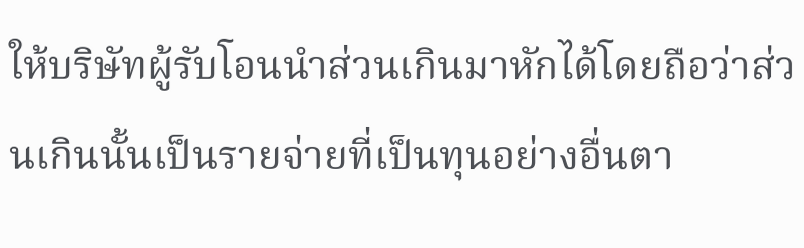ให้บริษัทผู้รับโอนนำส่วนเกินมาหักได้โดยถือว่าส่วนเกินนั้นเป็นรายจ่ายที่เป็นทุนอย่างอื่นตา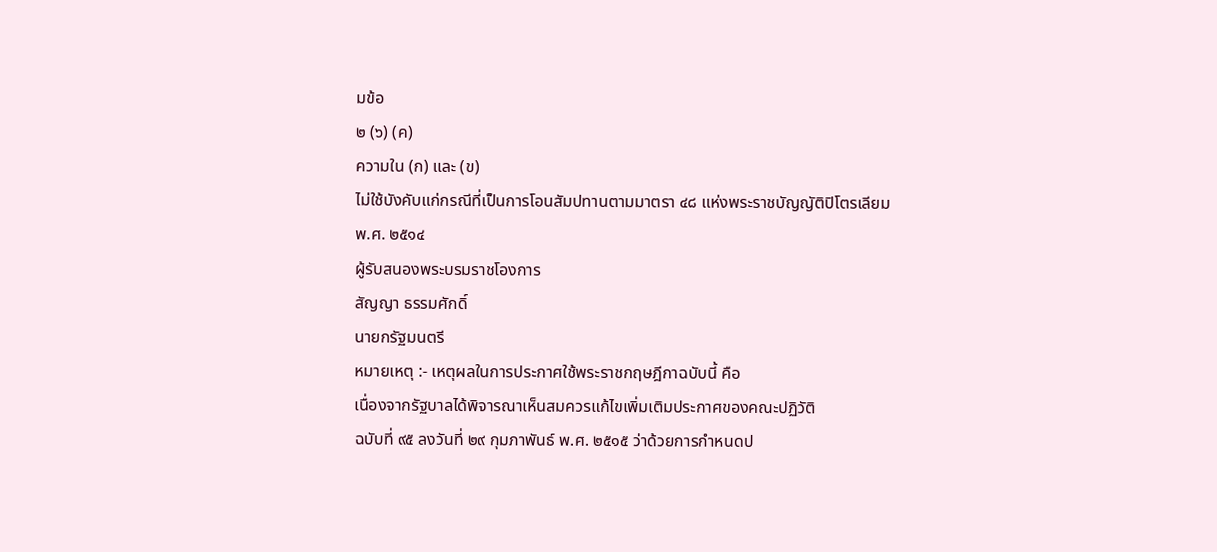มข้อ
๒ (๖) (ค)
ความใน (ก) และ (ข)
ไม่ใช้บังคับแก่กรณีที่เป็นการโอนสัมปทานตามมาตรา ๔๘ แห่งพระราชบัญญัติปิโตรเลียม
พ.ศ. ๒๕๑๔
ผู้รับสนองพระบรมราชโองการ
สัญญา ธรรมศักดิ์
นายกรัฐมนตรี
หมายเหตุ :- เหตุผลในการประกาศใช้พระราชกฤษฎีกาฉบับนี้ คือ
เนื่องจากรัฐบาลได้พิจารณาเห็นสมควรแก้ไขเพิ่มเติมประกาศของคณะปฏิวัติ
ฉบับที่ ๙๕ ลงวันที่ ๒๙ กุมภาพันธ์ พ.ศ. ๒๕๑๕ ว่าด้วยการกำหนดป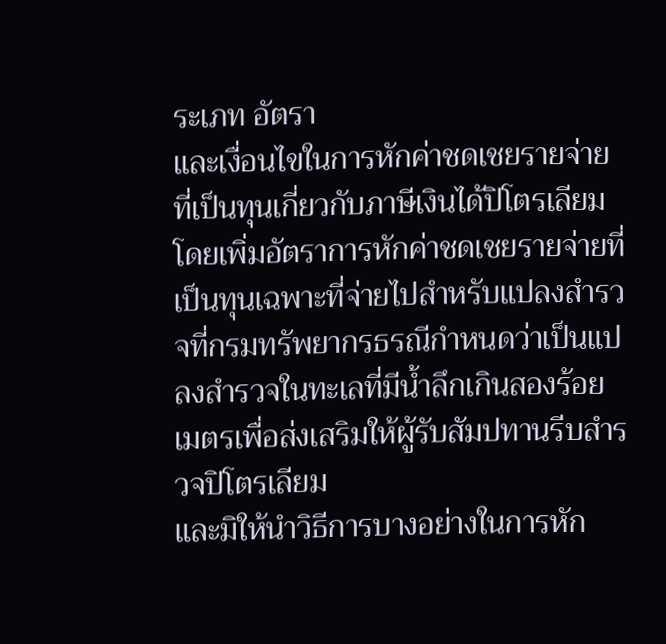ระเภท อัตรา
และเงื่อนไขในการหักค่าชดเชยรายจ่ายที่เป็นทุนเกี่ยวกับภาษีเงินได้ปิโตรเลียม
โดยเพิ่มอัตราการหักค่าชดเชยรายจ่ายที่เป็นทุนเฉพาะที่จ่ายไปสำหรับแปลงสำรวจที่กรมทรัพยากรธรณีกำหนดว่าเป็นแปลงสำรวจในทะเลที่มีน้ำลึกเกินสองร้อยเมตรเพื่อส่งเสริมให้ผู้รับสัมปทานรีบสำรวจปิโตรเลียม
และมิให้นำวิธีการบางอย่างในการหัก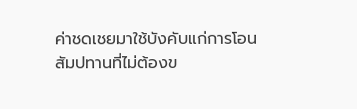ค่าชดเชยมาใช้บังคับแก่การโอนสัมปทานที่ไม่ต้องข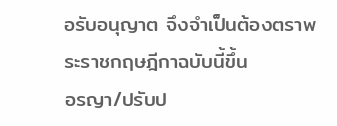อรับอนุญาต จึงจำเป็นต้องตราพระราชกฤษฎีกาฉบับนี้ขึ้น
อรญา/ปรับป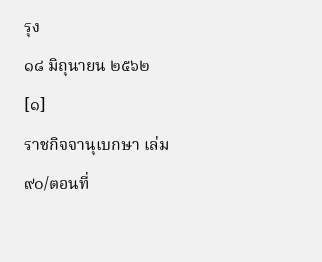รุง
๑๘ มิถุนายน ๒๕๖๒
[๑]
ราชกิจจานุเบกษา เล่ม ๙๐/ตอนที่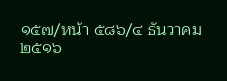๑๕๗/หน้า ๕๘๖/๔ ธันวาคม
๒๕๑๖